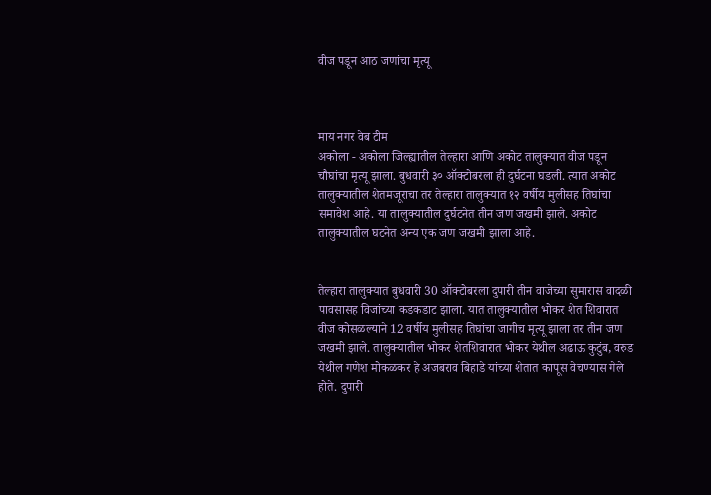वीज पडून आठ जणांचा मृत्यू



माय नगर वेब टीम
अकोला - अकोला जिल्ह्यातील तेल्हारा आणि अकोट तालुक्यात वीज पडून चौघांचा मृत्यू झाला. बुधवारी ३० ऑक्टोबरला ही दुर्घटना घडली. त्यात अकोट तालुक्यातील शेतमजूराचा तर तेल्हारा तालुक्यात १२ वर्षीय मुलीसह तिघांचा समावेश आहे. या तालुक्यातील दुर्घटनेत तीन जण जखमी झाले. अकोट तालुक्यातील घटनेत अन्य एक जण जखमी झाला आहे.


तेल्हारा तालुक्यात बुधवारी 30 ऑक्टोबरला दुपारी तीन वाजेच्या सुमारास वादळी पावसासह विजांच्या कडकडाट झाला. यात तालुक्यातील भोकर शेत शिवारात वीज कोसळल्याने 12 वर्षीय मुलीसह तिघांचा जागीच मृत्यू झाला तर तीन जण जखमी झाले. तालुक्यातील भोकर शेतशिवारात भोकर येथील अढाऊ कुटुंब, वरुड येथील गणेश मोकळकर हे अजबराव बिहाडे यांच्या शेतात कापूस वेचण्यास गेले होते. दुपारी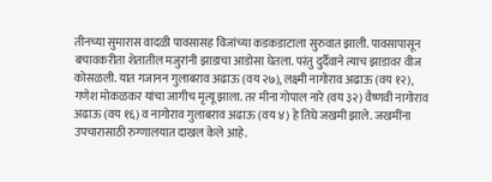तीनच्या सुमारास वादळी पावसासह विजांच्या कडकडाटाला सुरुवात झाली. पावसापासून बचावकरीता शेतातील मजुरांनी झाडाचा आडोसा घेतला. परंतु दुर्दैवाने त्याच झाडावर वीज कोसळली. यात गजानन गुलाबराव अढाऊ (वय २७), लक्ष्मी नागोराव अढाऊ (वय १२), गणेश मोकळकर यांचा जागीच मृत्यू झाला. तर मीना गोपाल नारे (वय ३२) वैष्णवी नागोराव अढाऊ (वय १६) व नागोराव गुलाबराव अढाऊ (वय ४) हे तिघे जखमी झाले. जखमींना उपचारासाठी रुग्णालयात दाखल केले आहे.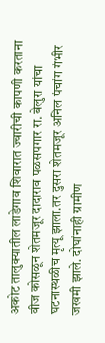अकोट तालुक्यातील लाडेगाव शिवारात ज्वारीची कापणी करताना वीज कोसळून शेतमजूर दादाराव पळसपगार रा. बेलुरा यांचा घटनास्थळीच मृत्यू झाला.तर दुसरा शेतमजूर अनिल पंचांग गंभीर जखमी झाले. दोघांनाही ग्रामीण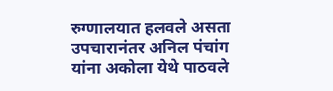रुग्णालयात हलवले असता उपचारानंतर अनिल पंचांग यांना अकोला येथे पाठवले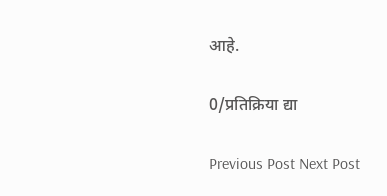आहे.

0/प्रतिक्रिया द्या

Previous Post Next Post